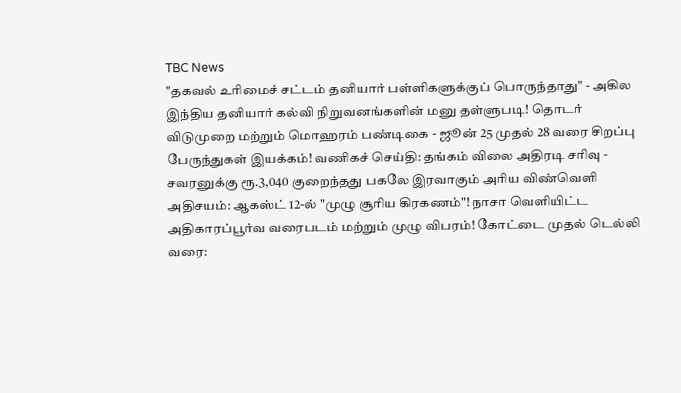TBC News
"தகவல் உரிமைச் சட்டம் தனியார் பள்ளிகளுக்குப் பொருந்தாது" - அகில இந்திய தனியார் கல்வி நிறுவனங்களின் மனு தள்ளுபடி! தொடர் விடுமுறை மற்றும் மொஹரம் பண்டிகை - ஜூன் 25 முதல் 28 வரை சிறப்பு பேருந்துகள் இயக்கம்! வணிகச் செய்தி: தங்கம் விலை அதிரடி சரிவு - சவரனுக்கு ரூ.3,040 குறைந்தது பகலே இரவாகும் அரிய விண்வெளி அதிசயம்: ஆகஸ்ட் 12-ல் "முழு சூரிய கிரகணம்"! நாசா வெளியிட்ட அதிகாரப்பூர்வ வரைபடம் மற்றும் முழு விபரம்! கோட்டை முதல் டெல்லி வரை: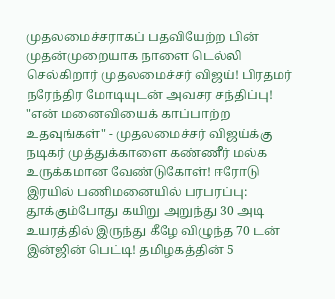முதலமைச்சராகப் பதவியேற்ற பின் முதன்முறையாக நாளை டெல்லி செல்கிறார் முதலமைச்சர் விஜய்! பிரதமர் நரேந்திர மோடியுடன் அவசர சந்திப்பு! "என் மனைவியைக் காப்பாற்ற உதவுங்கள்" - முதலமைச்சர் விஜய்க்கு நடிகர் முத்துக்காளை கண்ணீர் மல்க உருக்கமான வேண்டுகோள்! ஈரோடு இரயில் பணிமனையில் பரபரப்பு: தூக்கும்போது கயிறு அறுந்து 30 அடி உயரத்தில் இருந்து கீழே விழுந்த 70 டன் இன்ஜின் பெட்டி! தமிழகத்தின் 5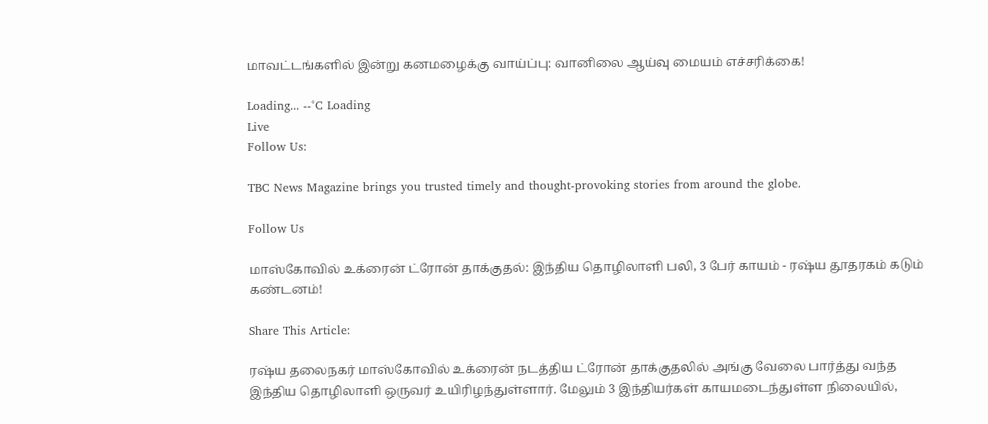மாவட்டங்களில் இன்று கனமழைக்கு வாய்ப்பு: வானிலை ஆய்வு மையம் எச்சரிக்கை!

Loading... --°C Loading
Live
Follow Us:

TBC News Magazine brings you trusted timely and thought-provoking stories from around the globe.

Follow Us

மாஸ்கோவில் உக்ரைன் ட்ரோன் தாக்குதல்: இந்திய தொழிலாளி பலி, 3 பேர் காயம் - ரஷ்ய தூதரகம் கடும் கண்டனம்!

Share This Article:

ரஷ்ய தலைநகர் மாஸ்கோவில் உக்ரைன் நடத்திய ட்ரோன் தாக்குதலில் அங்கு வேலை பார்த்து வந்த இந்திய தொழிலாளி ஒருவர் உயிரிழந்துள்ளார். மேலும் 3 இந்தியர்கள் காயமடைந்துள்ள நிலையில்,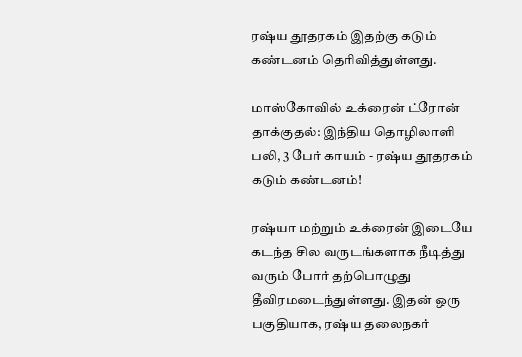ரஷ்ய தூதரகம் இதற்கு கடும் கண்டனம் தெரிவித்துள்ளது.

மாஸ்கோவில் உக்ரைன் ட்ரோன் தாக்குதல்: இந்திய தொழிலாளி பலி, 3 பேர் காயம் - ரஷ்ய தூதரகம் கடும் கண்டனம்!

ரஷ்யா மற்றும் உக்ரைன் இடையே கடந்த சில வருடங்களாக நீடித்து வரும் போர் தற்பொழுது தீவிரமடைந்துள்ளது. இதன் ஒரு பகுதியாக, ரஷ்ய தலைநகர்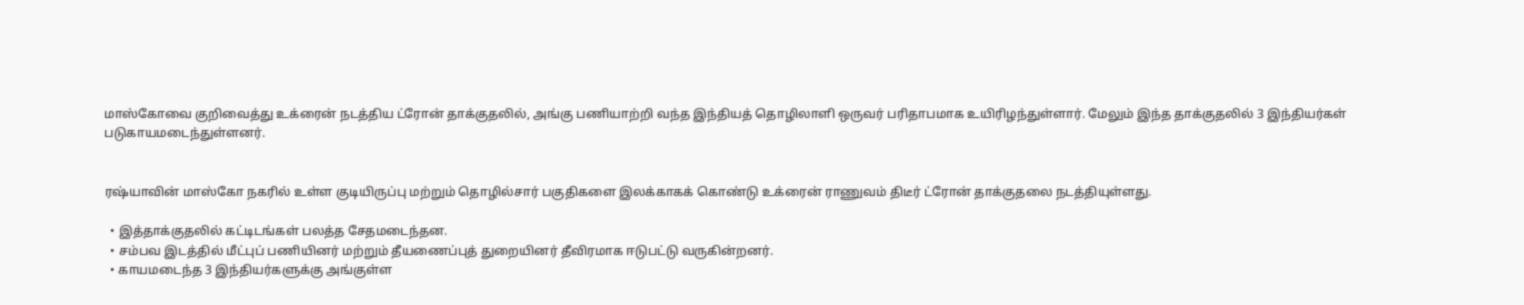மாஸ்கோவை குறிவைத்து உக்ரைன் நடத்திய ட்ரோன் தாக்குதலில், அங்கு பணியாற்றி வந்த இந்தியத் தொழிலாளி ஒருவர் பரிதாபமாக உயிரிழந்துள்ளார். மேலும் இந்த தாக்குதலில் 3 இந்தியர்கள் படுகாயமடைந்துள்ளனர்.


ரஷ்யாவின் மாஸ்கோ நகரில் உள்ள குடியிருப்பு மற்றும் தொழில்சார் பகுதிகளை இலக்காகக் கொண்டு உக்ரைன் ராணுவம் திடீர் ட்ரோன் தாக்குதலை நடத்தியுள்ளது.

  • இத்தாக்குதலில் கட்டிடங்கள் பலத்த சேதமடைந்தன.
  • சம்பவ இடத்தில் மீட்புப் பணியினர் மற்றும் தீயணைப்புத் துறையினர் தீவிரமாக ஈடுபட்டு வருகின்றனர்.
  • காயமடைந்த 3 இந்தியர்களுக்கு அங்குள்ள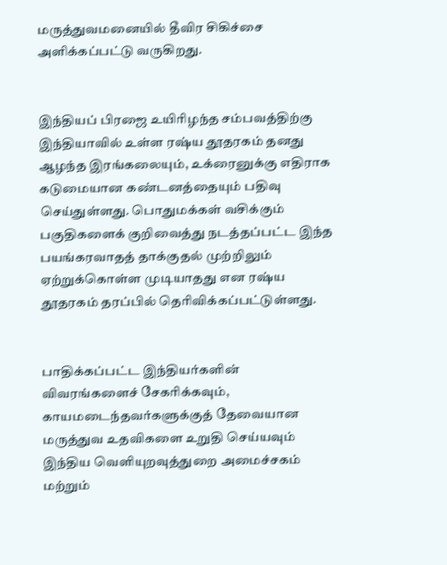மருத்துவமனையில் தீவிர சிகிச்சை அளிக்கப்பட்டு வருகிறது.


இந்தியப் பிரஜை உயிரிழந்த சம்பவத்திற்கு இந்தியாவில் உள்ள ரஷ்ய தூதரகம் தனது ஆழந்த இரங்கலையும், உக்ரைனுக்கு எதிராக கடுமையான கண்டனத்தையும் பதிவு செய்துள்ளது. பொதுமக்கள் வசிக்கும் பகுதிகளைக் குறிவைத்து நடத்தப்பட்ட இந்த பயங்கரவாதத் தாக்குதல் முற்றிலும் ஏற்றுக்கொள்ள முடியாதது என ரஷ்ய தூதரகம் தரப்பில் தெரிவிக்கப்பட்டுள்ளது.


பாதிக்கப்பட்ட இந்தியர்களின் விவரங்களைச் சேகரிக்கவும், காயமடைந்தவர்களுக்குத் தேவையான மருத்துவ உதவிகளை உறுதி செய்யவும் இந்திய வெளியுறவுத்துறை அமைச்சகம் மற்றும்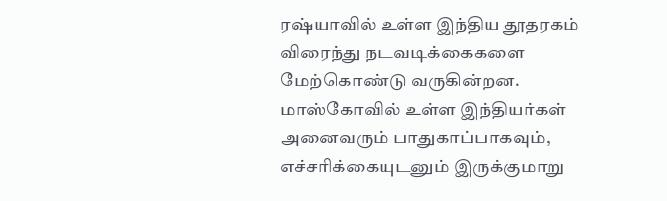ரஷ்யாவில் உள்ள இந்திய தூதரகம் விரைந்து நடவடிக்கைகளை மேற்கொண்டு வருகின்றன. மாஸ்கோவில் உள்ள இந்தியர்கள் அனைவரும் பாதுகாப்பாகவும், எச்சரிக்கையுடனும் இருக்குமாறு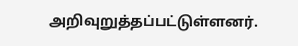அறிவுறுத்தப்பட்டுள்ளனர்.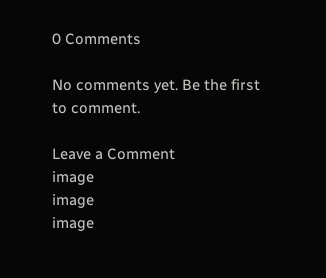0 Comments

No comments yet. Be the first to comment.

Leave a Comment
image
image
image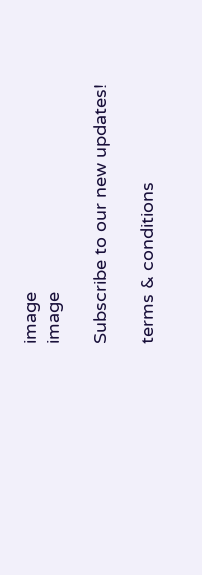image
image

Subscribe to our new updates!

terms & conditions